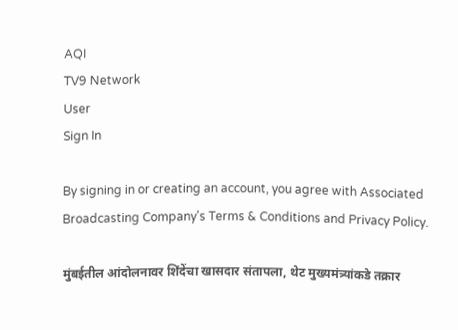AQI
TV9 Network
User
Sign In

By signing in or creating an account, you agree with Associated Broadcasting Company's Terms & Conditions and Privacy Policy.

मुंबईतील आंदोलनावर शिंदेंचा खासदार संतापला, थेट मुख्यमंत्र्यांकडे तक्रार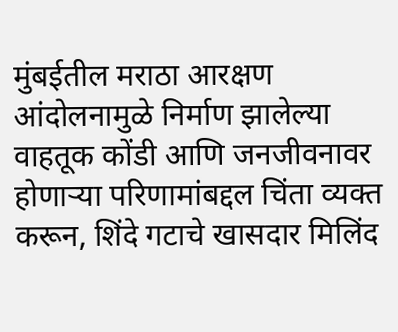मुंबईतील मराठा आरक्षण आंदोलनामुळे निर्माण झालेल्या वाहतूक कोंडी आणि जनजीवनावर होणाऱ्या परिणामांबद्दल चिंता व्यक्त करून, शिंदे गटाचे खासदार मिलिंद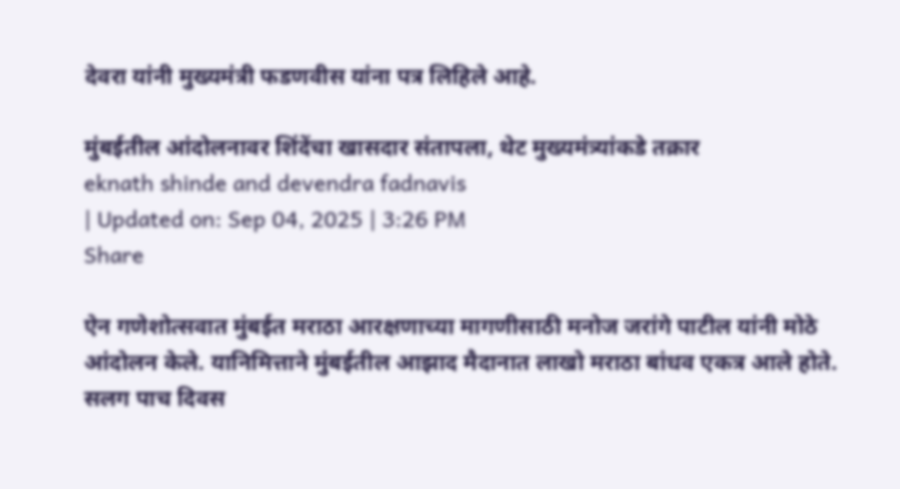देवरा यांनी मुख्यमंत्री फडणवीस यांना पत्र लिहिले आहे.

मुंबईतील आंदोलनावर शिंदेंचा खासदार संतापला, थेट मुख्यमंत्र्यांकडे तक्रार
eknath shinde and devendra fadnavis
| Updated on: Sep 04, 2025 | 3:26 PM
Share

ऐन गणेशोत्सवात मुंबईत मराठा आरक्षणाच्या मागणीसाठी मनोज जरांगे पाटील यांनी मोठे आंदोलन केले. यानिमित्ताने मुंबईतील आझाद मैदानात लाखो मराठा बांधव एकत्र आले होते. सलग पाच दिवस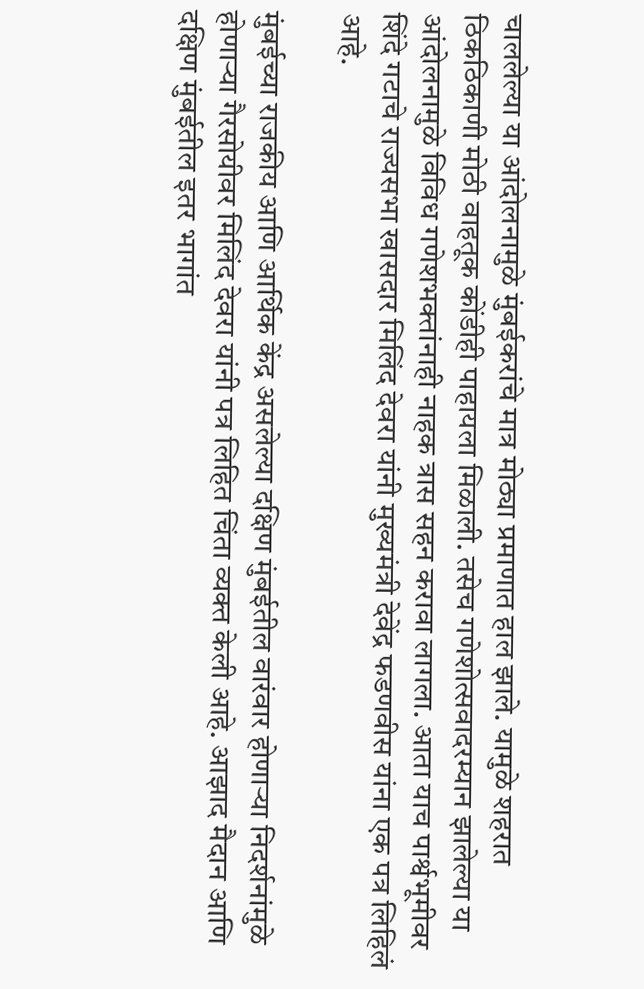चाललेल्या या आंदोलनामुळे मुंबईकरांचे मात्र मोठ्या प्रमाणात हाल झाले. यामुळे शहरात ठिकठिकाणी मोठी वाहतूक कोंडीही पाहायला मिळाली. तसेच गणेशोत्सवादरम्यान झालेल्या या आंदोलनामुळे विविध गणेशभक्तांनाही नाहक त्रास सहन करावा लागला. आता याच पार्श्वभूमीवर शिंदे गटाचे राज्यसभा खासदार मिलिंद देवरा यांनी मुख्यमंत्री देवेंद्र फडणवीस यांना एक पत्र लिहिलं आहे.

मुंबईच्या राजकीय आणि आर्थिक केंद्र असलेल्या दक्षिण मुंबईतील वारंवार होणाऱ्या निदर्शनांमुळे होणाऱ्या गैरसोयीवर मिलिंद देवरा यांनी पत्र लिहित चिंता व्यक्त केली आहे. आझाद मैदान आणि दक्षिण मुंबईतील इतर भागांत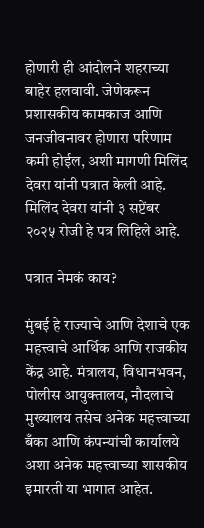होणारी ही आंदोलने शहराच्या बाहेर हलवावी. जेणेकरून प्रशासकीय कामकाज आणि जनजीवनावर होणारा परिणाम कमी होईल, अशी मागणी मिलिंद देवरा यांनी पत्रात केली आहे. मिलिंद देवरा यांनी ३ सप्टेंबर २०२५ रोजी हे पत्र लिहिले आहे.

पत्रात नेमकं काय?

मुंबई हे राज्याचे आणि देशाचे एक महत्त्वाचे आर्थिक आणि राजकीय केंद्र आहे. मंत्रालय, विधानभवन, पोलीस आयुक्तालय, नौदलाचे मुख्यालय तसेच अनेक महत्त्वाच्या बँका आणि कंपन्यांची कार्यालये अशा अनेक महत्त्वाच्या शासकीय इमारती या भागात आहेत.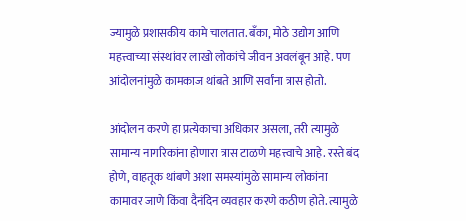ज्यामुळे प्रशासकीय कामे चालतात. बँका, मोठे उद्योग आणि महत्त्वाच्या संस्थांवर लाखो लोकांचे जीवन अवलंबून आहे. पण आंदोलनांमुळे कामकाज थांबते आणि सर्वांना त्रास होतो.

आंदोलन करणे हा प्रत्येकाचा अधिकार असला, तरी त्यामुळे सामान्य नागरिकांना होणारा त्रास टाळणे महत्त्वाचे आहे. रस्ते बंद होणे, वाहतूक थांबणे अशा समस्यांमुळे सामान्य लोकांना कामावर जाणे किंवा दैनंदिन व्यवहार करणे कठीण होते. त्यामुळे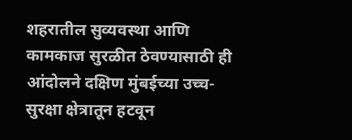शहरातील सुव्यवस्था आणि कामकाज सुरळीत ठेवण्यासाठी ही आंदोलने दक्षिण मुंबईच्या उच्च-सुरक्षा क्षेत्रातून हटवून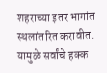शहराच्या इतर भागांत स्थलांतरित करावीत. यामुळे सर्वांचे हक्क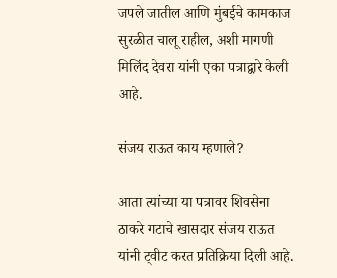जपले जातील आणि मुंबईचे कामकाज सुरळीत चालू राहील, अशी मागणी मिलिंद देवरा यांनी एका पत्राद्वारे केली आहे.

संजय राऊत काय म्हणाले?

आता त्यांच्या या पत्रावर शिवसेना ठाकरे गटाचे खासदार संजय राऊत यांनी ट्वीट करत प्रतिक्रिया दिली आहे.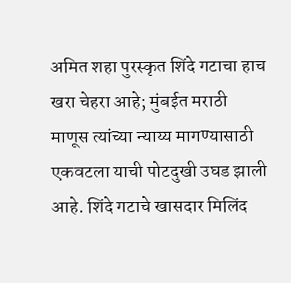अमित शहा पुरस्कृत शिंदे गटाचा हाच खरा चेहरा आहे; मुंबईत मराठी माणूस त्यांच्या न्याय्य मागण्यासाठी एकवटला याची पोटदुखी उघड झाली आहे. शिंदे गटाचे खासदार मिलिंद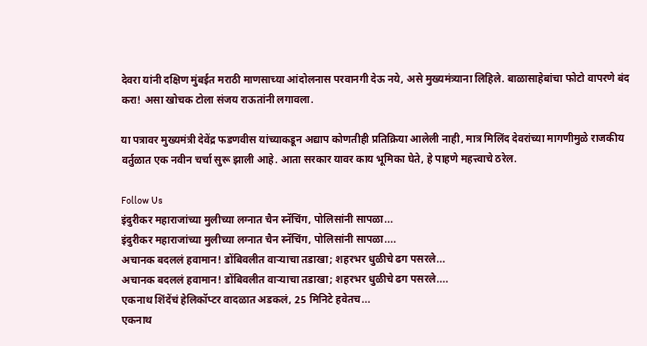देवरा यांनी दक्षिण मुंबईत मराठी माणसाच्या आंदोलनास परवानगी देऊ नये, असे मुख्यमंत्र्याना लिहिले. बाळासाहेबांचा फोटो वापरणे बंद करा! असा खोचक टोला संजय राऊतांनी लगावला.

या पत्रावर मुख्यमंत्री देवेंद्र फडणवीस यांच्याकडून अद्याप कोणतीही प्रतिक्रिया आलेली नाही, मात्र मिलिंद देवरांच्या मागणीमुळे राजकीय वर्तुळात एक नवीन चर्चा सुरू झाली आहे. आता सरकार यावर काय भूमिका घेते, हे पाहणे महत्त्वाचे ठरेल.

Follow Us
इंदुरीकर महाराजांच्या मुलीच्या लग्नात चैन स्नॅचिंग, पोलिसांनी सापळा...
इंदुरीकर महाराजांच्या मुलीच्या लग्नात चैन स्नॅचिंग, पोलिसांनी सापळा....
अचानक बदललं हवामान! डोंबिवलीत वाऱ्याचा तडाखा; शहरभर धुळीचे ढग पसरले...
अचानक बदललं हवामान! डोंबिवलीत वाऱ्याचा तडाखा; शहरभर धुळीचे ढग पसरले....
एकनाथ शिंदेंचं हेलिकॉप्टर वादळात अडकलं, 25 मिनिटे हवेतच...
एकनाथ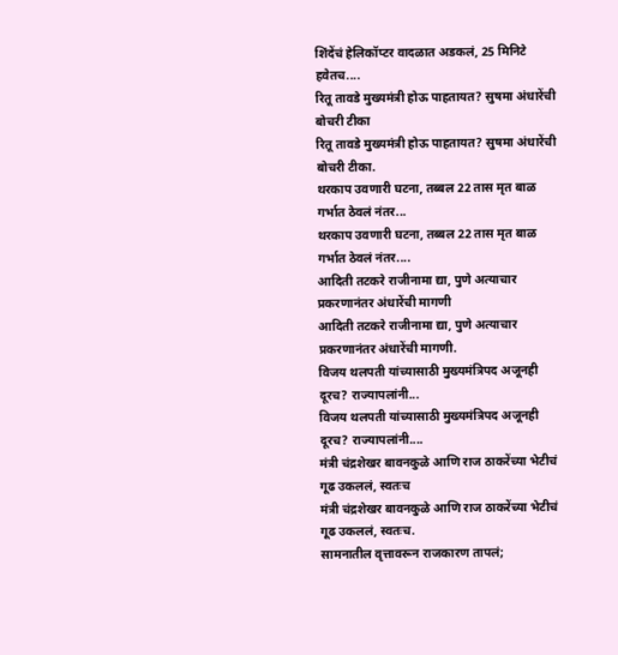शिंदेंचं हेलिकॉप्टर वादळात अडकलं, 25 मिनिटे हवेतच....
रितू तावडे मुख्यमंत्री होऊ पाहतायत? सुषमा अंधारेंची बोचरी टीका
रितू तावडे मुख्यमंत्री होऊ पाहतायत? सुषमा अंधारेंची बोचरी टीका.
थरकाप उवणारी घटना, तब्बल 22 तास मृत बाळ गर्भात ठेवलं नंतर...
थरकाप उवणारी घटना, तब्बल 22 तास मृत बाळ गर्भात ठेवलं नंतर....
आदिती तटकरे राजीनामा द्या, पुणे अत्याचार प्रकरणानंतर अंधारेंची मागणी
आदिती तटकरे राजीनामा द्या, पुणे अत्याचार प्रकरणानंतर अंधारेंची मागणी.
विजय थलपती यांच्यासाठी मुख्यमंत्रिपद अजूनही दूरच? राज्यापलांनी...
विजय थलपती यांच्यासाठी मुख्यमंत्रिपद अजूनही दूरच? राज्यापलांनी....
मंत्री चंद्रशेखर बावनकुळे आणि राज ठाकरेंच्या भेटीचं गूढ उकललं, स्वतःच
मंत्री चंद्रशेखर बावनकुळे आणि राज ठाकरेंच्या भेटीचं गूढ उकललं, स्वतःच.
सामनातील वृत्तावरून राजकारण तापलं;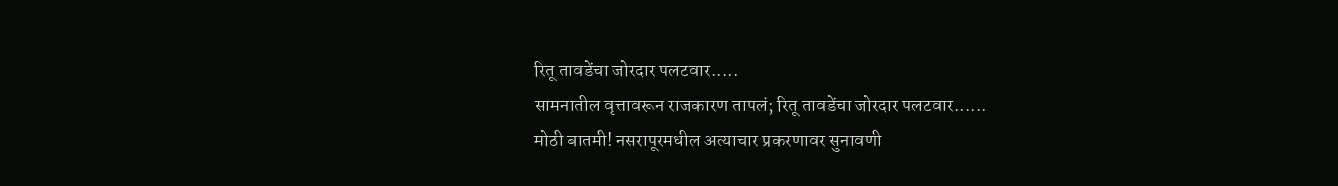रितू तावडेंचा जोरदार पलटवार.....
सामनातील वृत्तावरून राजकारण तापलं; रितू तावडेंचा जोरदार पलटवार......
मोठी बातमी! नसरापूरमधील अत्याचार प्रकरणावर सुनावणी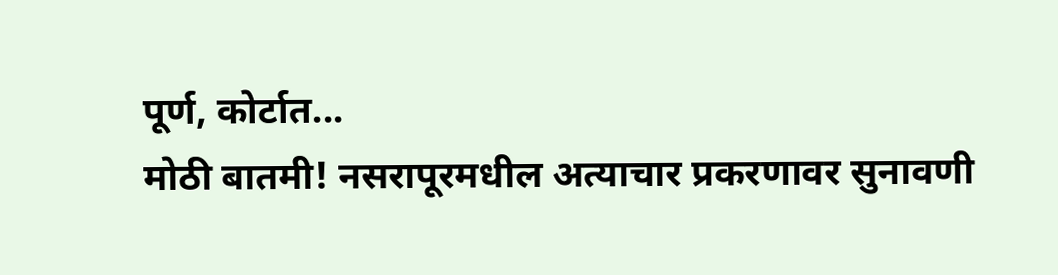पूर्ण, कोर्टात...
मोठी बातमी! नसरापूरमधील अत्याचार प्रकरणावर सुनावणी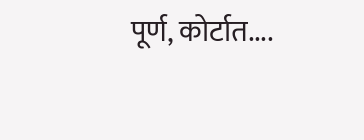पूर्ण, कोर्टात....